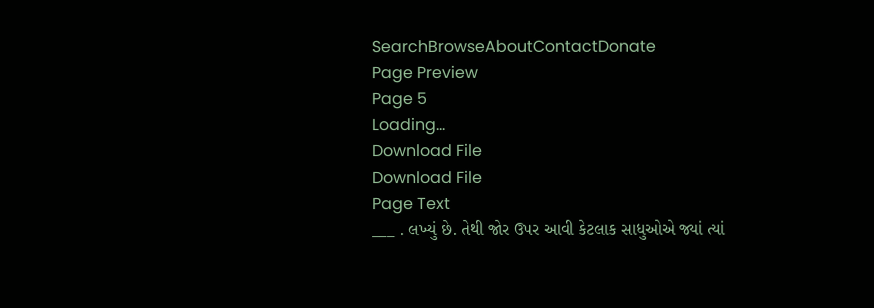SearchBrowseAboutContactDonate
Page Preview
Page 5
Loading...
Download File
Download File
Page Text
___ . લખ્યું છે. તેથી જોર ઉપર આવી કેટલાક સાધુઓએ જ્યાં ત્યાં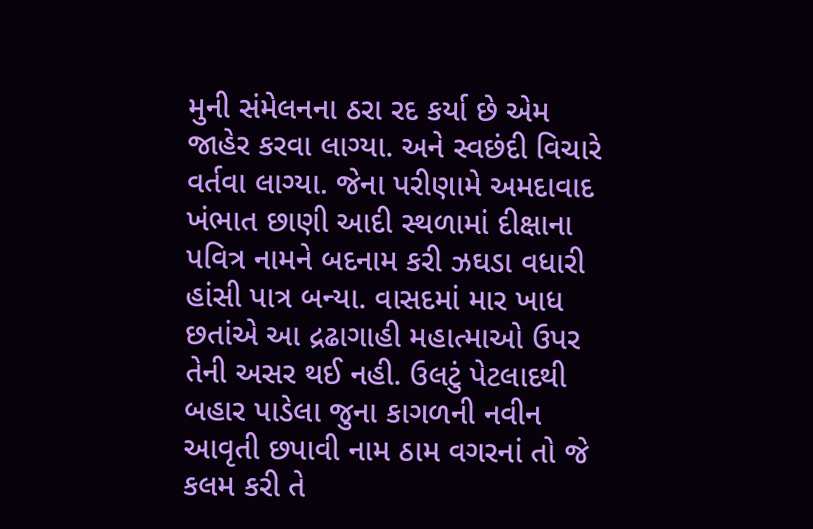મુની સંમેલનના ઠરા રદ કર્યા છે એમ જાહેર કરવા લાગ્યા. અને સ્વછંદી વિચારે વર્તવા લાગ્યા. જેના પરીણામે અમદાવાદ ખંભાત છાણી આદી સ્થળામાં દીક્ષાના પવિત્ર નામને બદનામ કરી ઝઘડા વધારી હાંસી પાત્ર બન્યા. વાસદમાં માર ખાધ છતાંએ આ દ્રઢાગાહી મહાત્માઓ ઉપર તેની અસર થઈ નહી. ઉલટું પેટલાદથી બહાર પાડેલા જુના કાગળની નવીન આવૃતી છપાવી નામ ઠામ વગરનાં તો જે કલમ કરી તે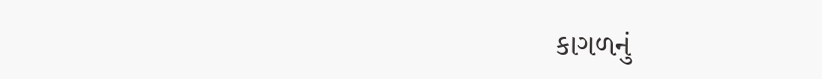કાગળનું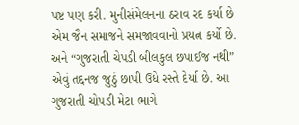પષ્ટ પણ કરી. મુનીસંમેલનના ઠરાવ રદ કર્યા છે એમ જૈન સમાજને સમજાવવાનો પ્રયત્ન કર્યો છે. અને “ગુજરાતી ચેપડી બીલકુલ છપાઈજ નથી” એવું તદ્દનજ જુઠું છાપી ઉધે રસ્તે દેર્યા છે. આ ગુજરાતી ચોપડી મેટા ભાગે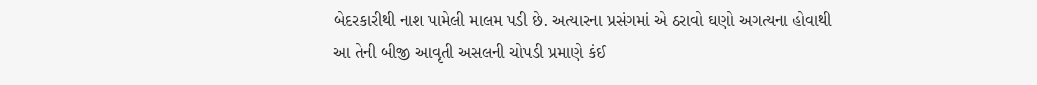બેદરકારીથી નાશ પામેલી માલમ પડી છે. અત્યારના પ્રસંગમાં એ ઠરાવો ઘણો અગત્યના હોવાથી આ તેની બીજી આવૃતી અસલની ચોપડી પ્રમાણે કંઈ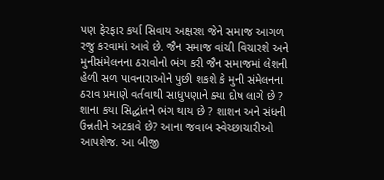પણ ફેરફાર કર્યા સિવાય અક્ષરશ જેને સમાજ આગળ રજુ કરવામાં આવે છે. જૈન સમાજ વાંચી વિચારશે અને મુનીસંમેલનના ઠરાવોનો ભંગ કરી જૈન સમાજમાં લેશની હેળી સળ પાવનારાઓને પુછી શકશે કે મુની સંમેલનના ઠરાવ પ્રમાણે વર્તવાથી સાધુપણાને ક્યા દોષ લાગે છે ? શાના કયા સિદ્ધાંતને ભંગ થાય છે ? શાશન અને સંધની ઉન્નતીને અટકાવે છે? આના જવાબ સ્વેચ્છાચારીઓ આપશેજ. આ બીજી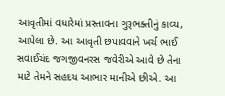આવૃતીમાં વધારેમાં પ્રસ્તાવના ગુરૂભક્તીનું કાવ્ય, આપેલા છે. આ આવૃતી છપાવવાને ખર્ચ ભાઈ સવાઈચંદ જગજીવનરસ જવેરીએ આવે છે તેના માટે તેમને સહદય આભાર માનીએ છીએ. આ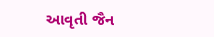આવૃતી જૈન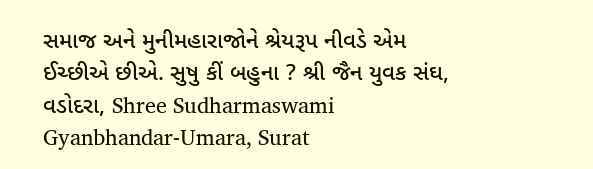સમાજ અને મુનીમહારાજોને શ્રેયરૂપ નીવડે એમ ઈચ્છીએ છીએ. સુષુ કીં બહુના ? શ્રી જૈન યુવક સંઘ, વડોદરા, Shree Sudharmaswami Gyanbhandar-Umara, Surat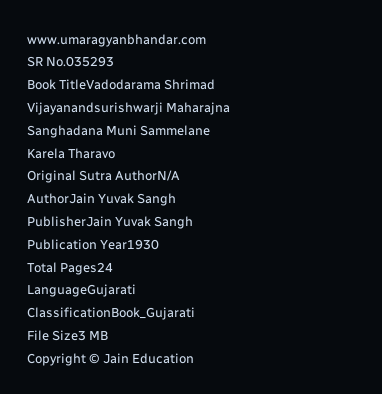www.umaragyanbhandar.com
SR No.035293
Book TitleVadodarama Shrimad Vijayanandsurishwarji Maharajna Sanghadana Muni Sammelane Karela Tharavo
Original Sutra AuthorN/A
AuthorJain Yuvak Sangh
PublisherJain Yuvak Sangh
Publication Year1930
Total Pages24
LanguageGujarati
ClassificationBook_Gujarati
File Size3 MB
Copyright © Jain Education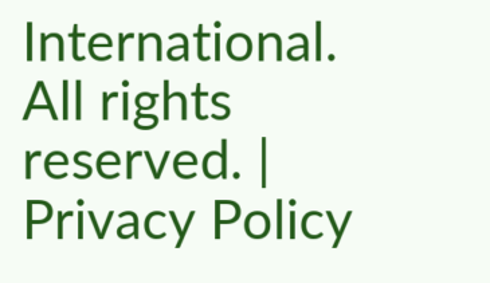International. All rights reserved. | Privacy Policy